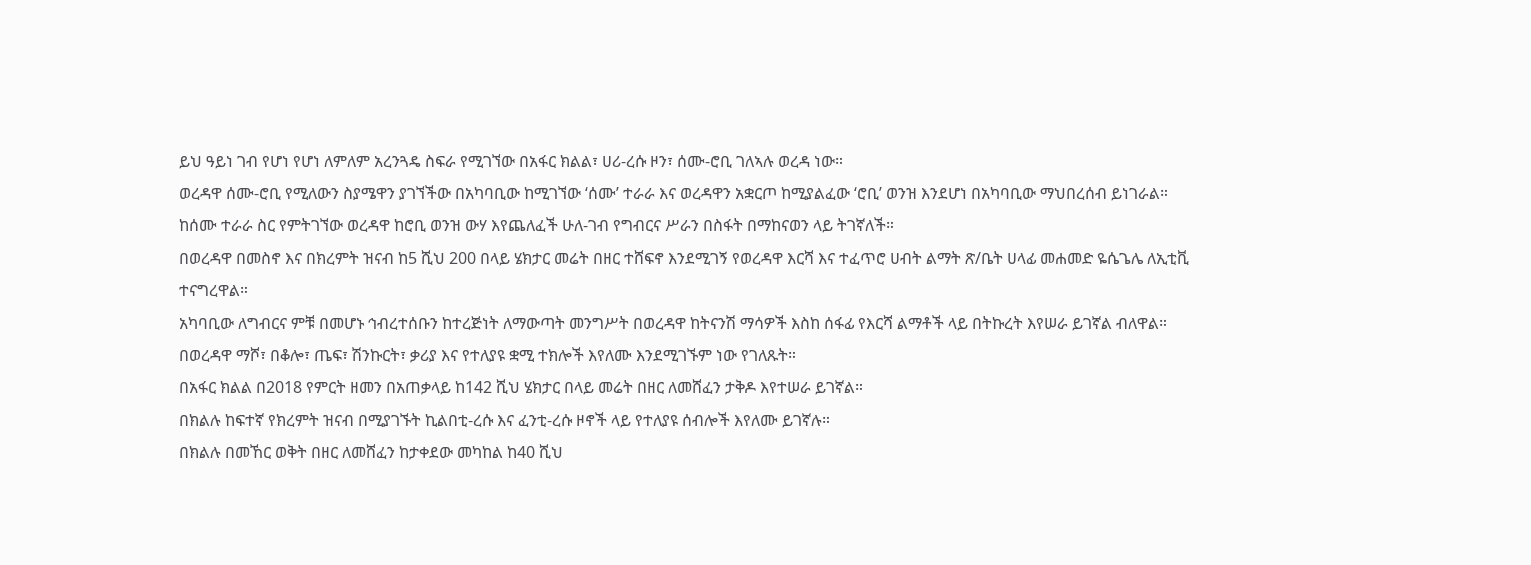ይህ ዓይነ ገብ የሆነ የሆነ ለምለም አረንጓዴ ስፍራ የሚገኘው በአፋር ክልል፣ ሀሪ-ረሱ ዞን፣ ሰሙ-ሮቢ ገለኣሉ ወረዳ ነው።
ወረዳዋ ሰሙ-ሮቢ የሚለውን ስያሜዋን ያገኘችው በአካባቢው ከሚገኘው ‘ሰሙ’ ተራራ እና ወረዳዋን አቋርጦ ከሚያልፈው ‘ሮቢ’ ወንዝ እንደሆነ በአካባቢው ማህበረሰብ ይነገራል።
ከሰሙ ተራራ ስር የምትገኘው ወረዳዋ ከሮቢ ወንዝ ውሃ እየጨለፈች ሁለ-ገብ የግብርና ሥራን በስፋት በማከናወን ላይ ትገኛለች።
በወረዳዋ በመስኖ እና በክረምት ዝናብ ከ5 ሺህ 200 በላይ ሄክታር መሬት በዘር ተሸፍኖ እንደሚገኝ የወረዳዋ እርሻ እና ተፈጥሮ ሀብት ልማት ጽ/ቤት ሀላፊ መሐመድ ዬሴጌሌ ለኢቲቪ ተናግረዋል።
አካባቢው ለግብርና ምቹ በመሆኑ ኅብረተሰቡን ከተረጅነት ለማውጣት መንግሥት በወረዳዋ ከትናንሽ ማሳዎች እስከ ሰፋፊ የእርሻ ልማቶች ላይ በትኩረት እየሠራ ይገኛል ብለዋል።
በወረዳዋ ማሾ፣ በቆሎ፣ ጤፍ፣ ሽንኩርት፣ ቃሪያ እና የተለያዩ ቋሚ ተክሎች እየለሙ እንደሚገኙም ነው የገለጹት።
በአፋር ክልል በ2018 የምርት ዘመን በአጠቃላይ ከ142 ሺህ ሄክታር በላይ መሬት በዘር ለመሸፈን ታቅዶ እየተሠራ ይገኛል።
በክልሉ ከፍተኛ የክረምት ዝናብ በሚያገኙት ኪልበቲ-ረሱ እና ፈንቲ-ረሱ ዞኖች ላይ የተለያዩ ሰብሎች እየለሙ ይገኛሉ።
በክልሉ በመኸር ወቅት በዘር ለመሸፈን ከታቀደው መካከል ከ40 ሺህ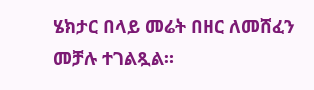ሄክታር በላይ መሬት በዘር ለመሸፈን መቻሉ ተገልጿል።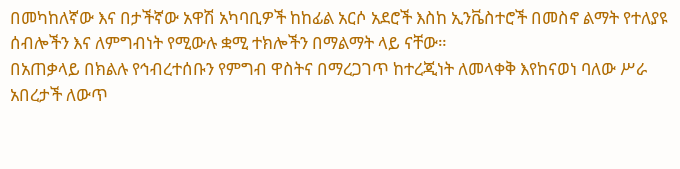በመካከለኛው እና በታችኛው አዋሽ አካባቢዎች ከከፊል አርሶ አደሮች እስከ ኢንቬስተሮች በመስኖ ልማት የተለያዩ ሰብሎችን እና ለምግብነት የሚውሉ ቋሚ ተክሎችን በማልማት ላይ ናቸው።
በአጠቃላይ በክልሉ የኅብረተሰቡን የምግብ ዋስትና በማረጋገጥ ከተረጂነት ለመላቀቅ እየከናወነ ባለው ሥራ አበረታች ለውጥ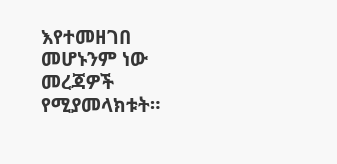እየተመዘገበ መሆኑንም ነው መረጃዎች የሚያመላክቱት።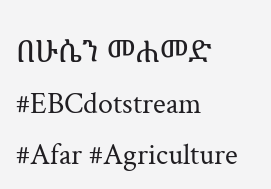በሁሴን መሐመድ
#EBCdotstream #Afar #Agriculture